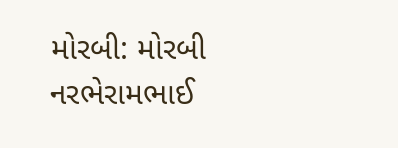મોરબી: મોરબી નરભેરામભાઈ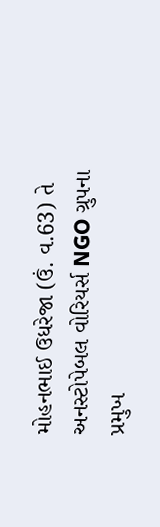મોહનભાઈ ઉધરેજા (ઉં. વ.63) તે અનસ્ટોપેબલ વોરિયર્સ NGO ગ્રુપના પ્રમુખ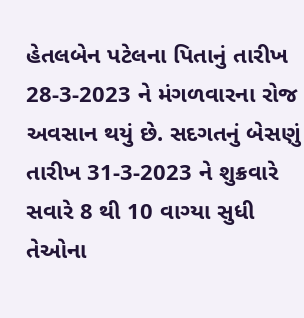હેતલબેન પટેલના પિતાનું તારીખ 28-3-2023 ને મંગળવારના રોજ અવસાન થયું છે. સદગતનું બેસણું તારીખ 31-3-2023 ને શુક્રવારે સવારે 8 થી 10 વાગ્યા સુધી તેઓના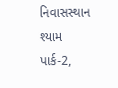નિવાસસ્થાન શ્યામ પાર્ક-2,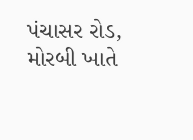પંચાસર રોડ, મોરબી ખાતે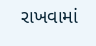રાખવામાં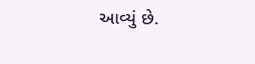આવ્યું છે.